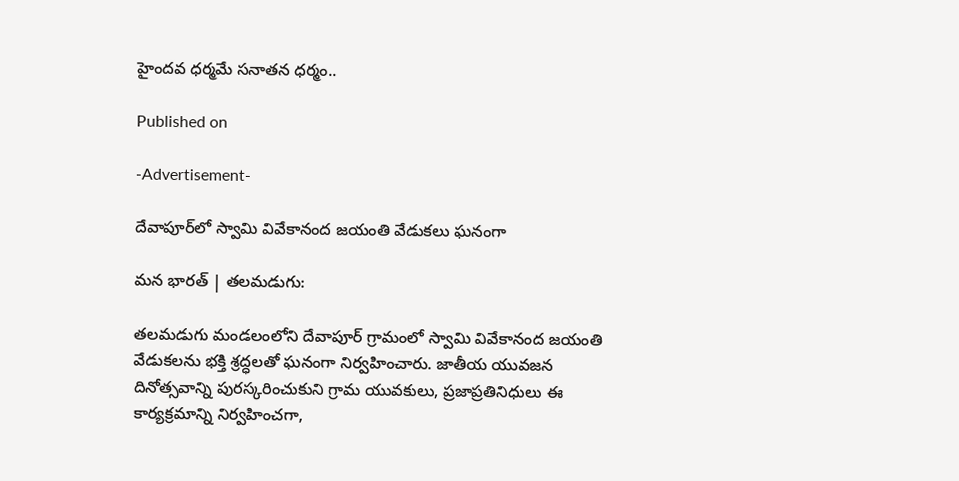హైందవ ధర్మమే సనాతన ధర్మం..

Published on

-Advertisement-

దేవాపూర్‌లో స్వామి వివేకానంద జయంతి వేడుకలు ఘనంగా

మన భారత్ | తలమడుగు:

తలమడుగు మండలంలోని దేవాపూర్ గ్రామంలో స్వామి వివేకానంద జయంతి వేడుకలను భక్తి శ్రద్ధలతో ఘనంగా నిర్వహించారు. జాతీయ యువజన దినోత్సవాన్ని పురస్కరించుకుని గ్రామ యువకులు, ప్రజాప్రతినిధులు ఈ కార్యక్రమాన్ని నిర్వహించగా,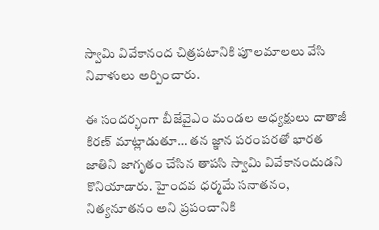స్వామి వివేకానంద చిత్రపటానికి పూలమాలలు వేసి నివాళులు అర్పించారు.

ఈ సందర్భంగా బీజేవైఎం మండల అధ్యక్షులు దాతాజీ కిరణ్ మాట్లాడుతూ… తన జ్ఞాన పరంపరతో భారత జాతిని జాగృతం చేసిన తాపసి స్వామి వివేకానందుడని కొనియాడారు. హైందవ ధర్మమే సనాతనం, నిత్యనూతనం అని ప్రపంచానికి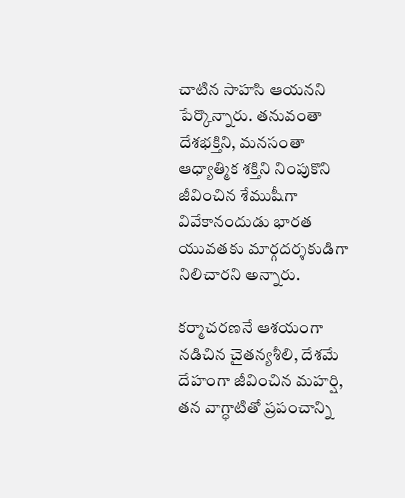చాటిన సాహసి ఆయనని పేర్కొన్నారు. తనువంతా దేశభక్తిని, మనసంతా ఆధ్యాత్మిక శక్తిని నింపుకొని జీవించిన శేముషీగా వివేకానందుడు భారత యువతకు మార్గదర్శకుడిగా నిలిచారని అన్నారు.

కర్మాచరణనే ఆశయంగా నడిచిన చైతన్యశీలి, దేశమే దేహంగా జీవించిన మహర్షి, తన వాగ్ధాటితో ప్రపంచాన్ని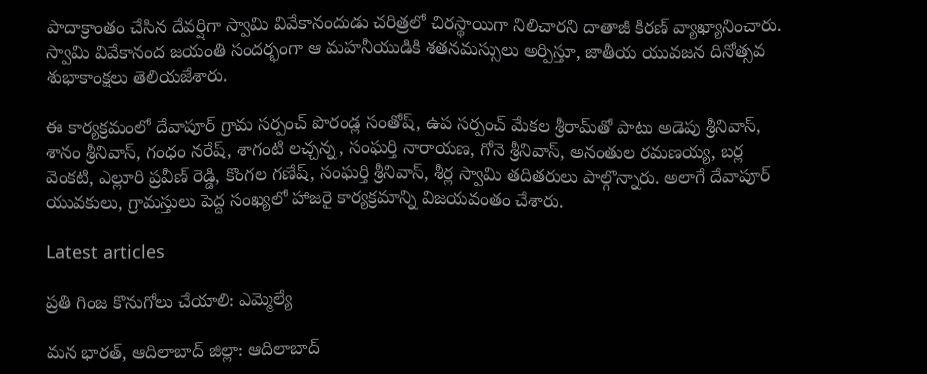పాదాక్రాంతం చేసిన దేవర్షిగా స్వామి వివేకానందుడు చరిత్రలో చిరస్థాయిగా నిలిచారని దాతాజీ కిరణ్ వ్యాఖ్యానించారు. స్వామి వివేకానంద జయంతి సందర్భంగా ఆ మహనీయుడికి శతనమస్సులు అర్పిస్తూ, జాతీయ యువజన దినోత్సవ శుభాకాంక్షలు తెలియజేశారు.

ఈ కార్యక్రమంలో దేవాపూర్ గ్రామ సర్పంచ్ పొరండ్ల సంతోష్, ఉప సర్పంచ్ మేకల శ్రీరామ్‌తో పాటు అడెపు శ్రీనివాస్, శానం శ్రీనివాస్, గంధం నరేష్, శాగంటి లచ్చన్న, సంఘర్తి నారాయణ, గోనె శ్రీనివాస్, అనంతుల రమణయ్య, బర్ల వెంకటి, ఎల్లూరి ప్రవీణ్ రెడ్డి, కొంగల గణేష్, సంఘర్తి శ్రీనివాస్, శీర్ల స్వామి తదితరులు పాల్గొన్నారు. అలాగే దేవాపూర్ యువకులు, గ్రామస్తులు పెద్ద సంఖ్యలో హాజరై కార్యక్రమాన్ని విజయవంతం చేశారు.

Latest articles

ప్రతి గింజ కొనుగోలు చేయాలి: ఎమ్మెల్యే

మన భారత్, ఆదిలాబాద్ జిల్లా: ఆదిలాబాద్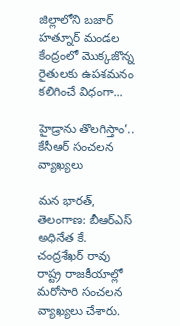జిల్లాలోని బజార్ హత్నూర్ మండల కేంద్రంలో మొక్కజొన్న రైతులకు ఉపశమనం కలిగించే విధంగా...

హైడ్రాను తొలగిస్తాం’.. కేసీఆర్ సంచలన వ్యాఖ్యలు

మన భారత్, తెలంగాణ: బీఆర్ఎస్ అధినేత కే. చంద్రశేఖర్ రావు రాష్ట్ర రాజకీయాల్లో మరోసారి సంచలన వ్యాఖ్యలు చేశారు.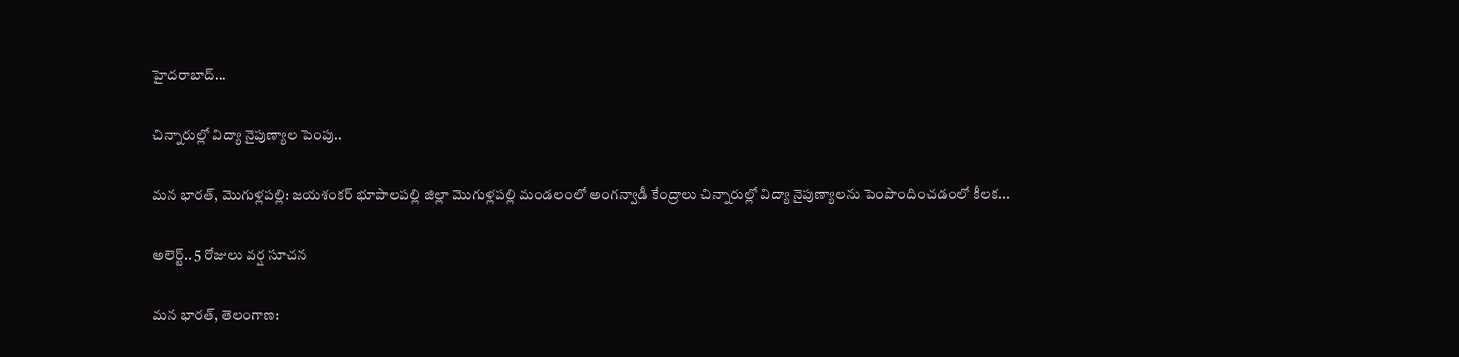హైదరాబాద్...

చిన్నారుల్లో విద్యా నైపుణ్యాల పెంపు..

మన భారత్, మొగుళ్లపల్లి: జయశంకర్ భూపాలపల్లి జిల్లా మొగుళ్లపల్లి మండలంలో అంగన్వాడీ కేంద్రాలు చిన్నారుల్లో విద్యా నైపుణ్యాలను పెంపొందించడంలో కీలక...

అలెర్ట్.. 5 రోజులు వర్ష సూచన

మన భారత్, తెలంగాణ: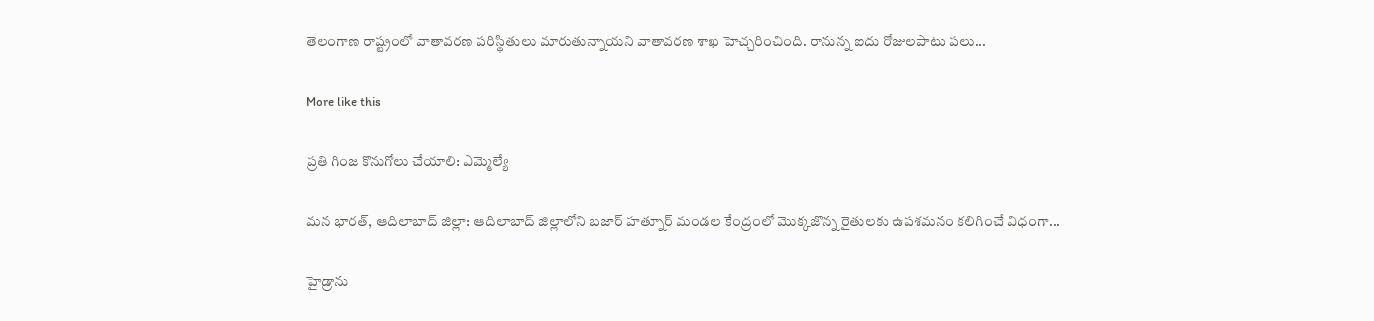తెలంగాణ రాష్ట్రంలో వాతావరణ పరిస్థితులు మారుతున్నాయని వాతావరణ శాఖ హెచ్చరించింది. రానున్న ఐదు రోజులపాటు పలు...

More like this

ప్రతి గింజ కొనుగోలు చేయాలి: ఎమ్మెల్యే

మన భారత్, ఆదిలాబాద్ జిల్లా: ఆదిలాబాద్ జిల్లాలోని బజార్ హత్నూర్ మండల కేంద్రంలో మొక్కజొన్న రైతులకు ఉపశమనం కలిగించే విధంగా...

హైడ్రాను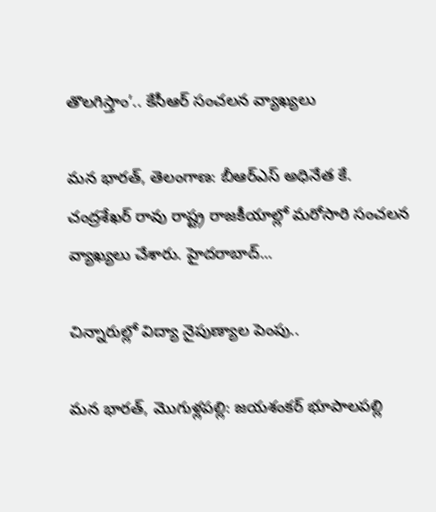తొలగిస్తాం’.. కేసీఆర్ సంచలన వ్యాఖ్యలు

మన భారత్, తెలంగాణ: బీఆర్ఎస్ అధినేత కే. చంద్రశేఖర్ రావు రాష్ట్ర రాజకీయాల్లో మరోసారి సంచలన వ్యాఖ్యలు చేశారు. హైదరాబాద్...

చిన్నారుల్లో విద్యా నైపుణ్యాల పెంపు..

మన భారత్, మొగుళ్లపల్లి: జయశంకర్ భూపాలపల్లి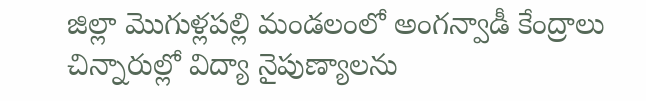జిల్లా మొగుళ్లపల్లి మండలంలో అంగన్వాడీ కేంద్రాలు చిన్నారుల్లో విద్యా నైపుణ్యాలను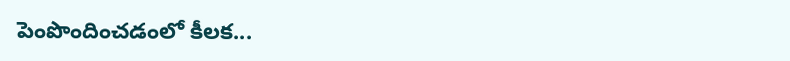పెంపొందించడంలో కీలక...